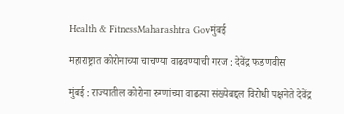Health & FitnessMaharashtra Govमुंबई

महाराष्ट्रात कोरोनाच्या चाचण्या वाढवण्याची गरज : देवेंद्र फडणवीस

मुंबई : राज्यातील कोरोना रुग्णांच्या वाढत्या संख्येबद्दल विरोधी पक्षनेते देवेंद्र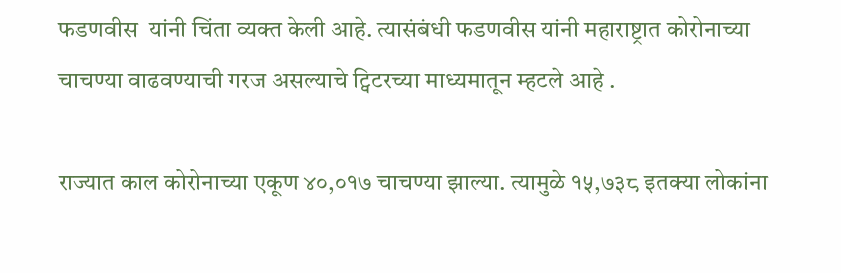फडणवीस  यांनी चिंता व्यक्त केली आहे. त्यासंबंधी फडणवीस यांनी महाराष्ट्रात कोरोनाच्या चाचण्या वाढवण्याची गरज असल्याचे ट्विटरच्या माध्यमातून म्हटले आहे .

राज्यात काल कोरोनाच्या एकूण ४०,०१७ चाचण्या झाल्या. त्यामुळे १५,७३८ इतक्या लोकांना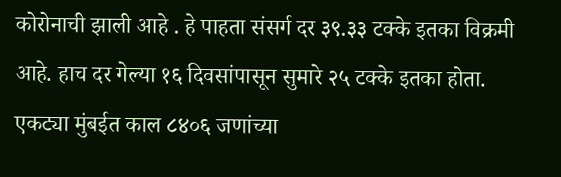कोरोनाची झाली आहे . हे पाहता संसर्ग दर ३९.३३ टक्के इतका विक्रमी आहे. हाच दर गेल्या १६ दिवसांपासून सुमारे २५ टक्के इतका होता. एकट्या मुंबईत काल ८४०६ जणांच्या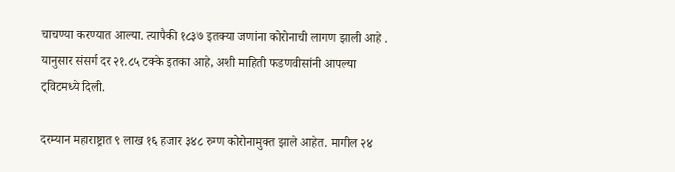चाचण्या करण्यात आल्या. त्यापैकी १८३७ इतक्या जणांना कोरोनाची लागण झाली आहे . यानुसार संसर्ग दर २१.८५ टक्के इतका आहे, अशी माहिती फडणवीसांनी आपल्या ट्विटमध्ये दिली.

दरम्यान महाराष्ट्रात ९ लाख १६ हजार ३४८ रुग्ण कोरोनामुक्त झाले आहेत. मागील २४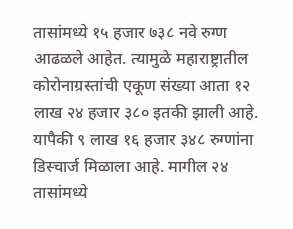तासांमध्ये १५ हजार ७३८ नवे रुग्ण आढळले आहेत. त्यामुळे महाराष्ट्रातील कोरोनाग्रस्तांची एकूण संख्या आता १२ लाख २४ हजार ३८० इतकी झाली आहे. यापैकी ९ लाख १६ हजार ३४८ रुग्णांना डिस्चार्ज मिळाला आहे. मागील २४ तासांमध्ये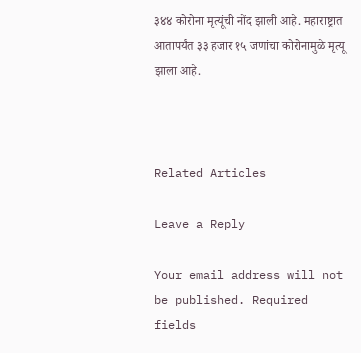३४४ कोरोना मृत्यूंची नोंद झाली आहे. महाराष्ट्रात आतापर्यंत ३३ हजार १५ जणांचा कोरोनामुळे मृत्यू झाला आहे.



Related Articles

Leave a Reply

Your email address will not be published. Required fields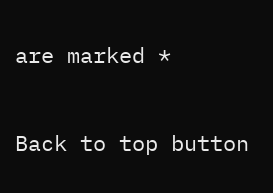are marked *

Back to top button